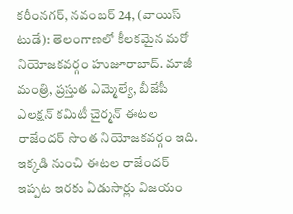కరీంనగర్, నవంబర్ 24, (వాయిస్ టుడే): తెలంగాణలో కీలకమైన మరో నియోజకవర్గం హుజూరాబాద్. మాజీ మంత్రి, ప్రస్తుత ఎమ్మెల్యే, బీజేపీ ఎలక్షన్ కమిటీ చైర్మన్ ఈటల రాజేందర్ సొంత నియోజకవర్గం ఇది. ఇక్కడి నుంచి ఈటల రాజేందర్ ఇప్పట ఇరకు ఏడుసార్లు విజయం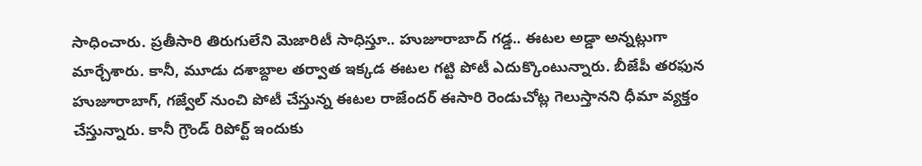సాధించారు. ప్రతీసారి తిరుగులేని మెజారిటీ సాధిస్తూ.. హుజూరాబాద్ గడ్డ.. ఈటల అడ్డా అన్నట్లుగా మార్చేశారు. కానీ, మూడు దశాబ్దాల తర్వాత ఇక్కడ ఈటల గట్టి పోటీ ఎదుక్కొంటున్నారు. బీజేపీ తరఫున హుజూరాబాగ్, గజ్వేల్ నుంచి పోటీ చేస్తున్న ఈటల రాజేందర్ ఈసారి రెండుచోట్ల గెలుస్తానని ధీమా వ్యక్తం చేస్తున్నారు. కానీ గ్రౌండ్ రిపోర్ట్ ఇందుకు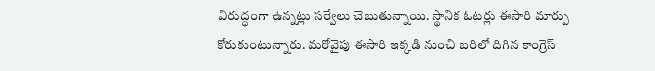విరుద్ధంగా ఉన్నట్లు సర్వేలు చెబుతున్నాయి. స్థానిక ఓటర్లు ఈసారి మార్పు కోరుకుంటున్నారు. మరోవైపు ఈసారి ఇక్కడి నుంచి బరిలో దిగిన కాంగ్రెస్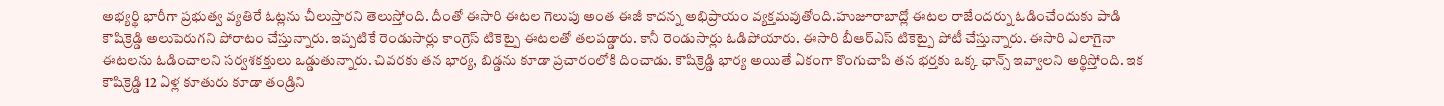అభ్యర్థి భారీగా ప్రభుత్వ వ్యతిరే ఓట్లను చీలుస్తారని తెలుస్తోంది. దీంతో ఈసారి ఈటల గెలుపు అంత ఈజీ కాదన్న అభిప్రాయం వ్యక్తమవుతోంది.హుజూరాబాద్లో ఈటల రాజేందర్ను ఓడించేందుకు పాడి కౌషిక్రెడ్డి అలుపెరుగని పోరాటం చేస్తున్నారు. ఇప్పటికే రెండుసార్లు కాంగ్రెస్ టికెట్పై ఈటలతో తలపడ్డారు. కానీ రెండుసార్లు ఓడిపోయారు. ఈసారి బీఆర్ఎస్ టికెట్పై పోటీ చేస్తున్నారు. ఈసారి ఎలాగైనా ఈటలను ఓడించాలని సర్వశకక్తులు ఒడ్డుతున్నారు. చివరకు తన భార్య, బిడ్డను కూడా ప్రచారంలోకి దించాడు. కౌషిక్రెడ్డి భార్య అయితే ఏకంగా కొంగుచాపి తన భర్తకు ఒక్క ఛాన్స్ ఇవ్వాలని అర్థిస్తోంది. ఇక కౌషిక్రెడ్డి 12 ఏళ్ల కూతురు కూడా తండ్రిని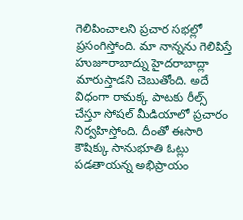గెలిపించాలని ప్రచార సభల్లో ప్రసంగిస్తోంది. మా నాన్నను గెలిపిస్తే హుజూరాబాద్ను హైదరాబాద్లా మారుస్తాడని చెబుతోంది. అదే విధంగా రామక్క పాటకు రీల్స్ చేస్తూ సోషల్ మీడియాలో ప్రచారం నిర్వహిస్తోంది. దీంతో ఈసారి కౌషిక్కు సానుభూతి ఓట్లు పడతాయన్న అభిప్రాయం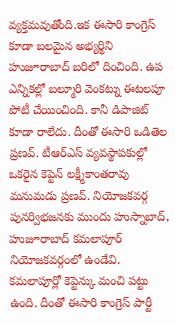వ్యక్తమవుతోంది.ఇక ఈసారి కాంగ్రెస్ కూడా బలమైన అభ్యర్థిని హుజూరాబాద్ బరిలో దించింది. ఉప ఎన్నికల్లో బల్మూరి వెంకట్ను ఈటలపూ పోటీ చేయించింది. కానీ డిపాజిట్ కూడా రాలేదు. దీంతో ఈసారి ఒడితెల ప్రణవ్. టీఆర్ఎస్ వ్యవస్థాపకుల్లో ఒకరైన కెప్టెన్ లక్ష్మీకాంతరావు మనుమడు ప్రణవ్. నియోజకవర్గ పునర్విభజనకు ముందు హుస్నాబాద్, హుజూరాబాద్ కమలాపూర్ నియోజకవర్గంలో ఉండేవి. కమలాపూర్లో కెప్టెన్కు మంచి పట్టు ఉంది. దీంతో ఈసారి కాంగ్రెస్ పార్టీ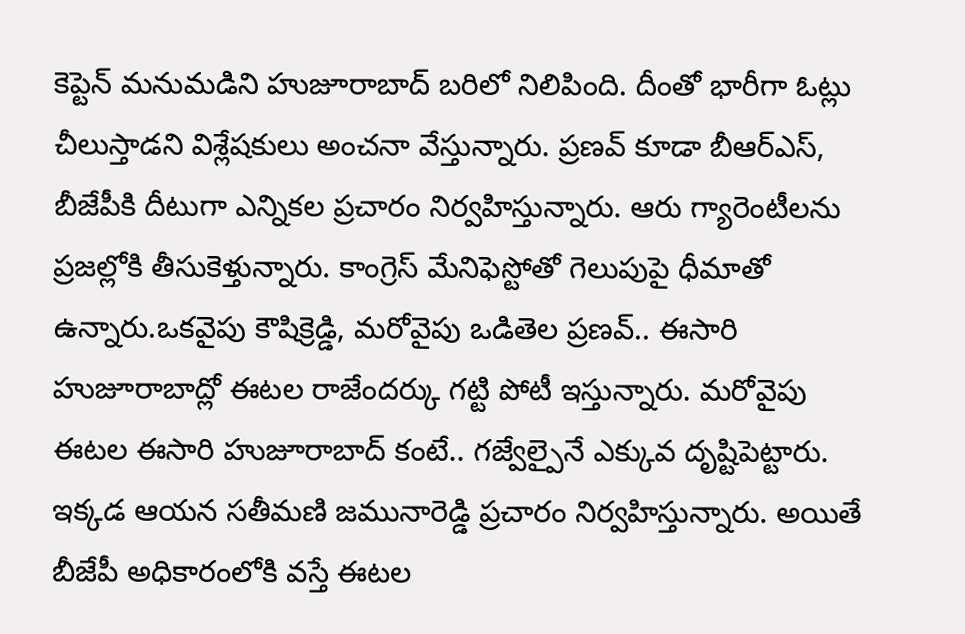కెప్టెన్ మనుమడిని హుజూరాబాద్ బరిలో నిలిపింది. దీంతో భారీగా ఓట్లు చీలుస్తాడని విశ్లేషకులు అంచనా వేస్తున్నారు. ప్రణవ్ కూడా బీఆర్ఎస్, బీజేపీకి దీటుగా ఎన్నికల ప్రచారం నిర్వహిస్తున్నారు. ఆరు గ్యారెంటీలను ప్రజల్లోకి తీసుకెళ్తున్నారు. కాంగ్రెస్ మేనిఫెస్టోతో గెలుపుపై ధీమాతో ఉన్నారు.ఒకవైపు కౌషిక్రెడ్డి, మరోవైపు ఒడితెల ప్రణవ్.. ఈసారి హుజూరాబాద్లో ఈటల రాజేందర్కు గట్టి పోటీ ఇస్తున్నారు. మరోవైపు ఈటల ఈసారి హుజూరాబాద్ కంటే.. గజ్వేల్పైనే ఎక్కువ దృష్టిపెట్టారు. ఇక్కడ ఆయన సతీమణి జమునారెడ్డి ప్రచారం నిర్వహిస్తున్నారు. అయితే బీజేపీ అధికారంలోకి వస్తే ఈటల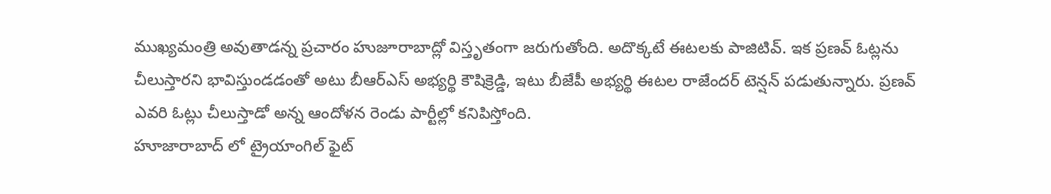ముఖ్యమంత్రి అవుతాడన్న ప్రచారం హుజూరాబాద్లో విస్తృతంగా జరుగుతోంది. అదొక్కటే ఈటలకు పాజిటివ్. ఇక ప్రణవ్ ఓట్లను చీలుస్తారని భావిస్తుండడంతో అటు బీఆర్ఎస్ అభ్యర్థి కౌషిక్రెడ్డి, ఇటు బీజేపీ అభ్యర్థి ఈటల రాజేందర్ టెన్షన్ పడుతున్నారు. ప్రణవ్ ఎవరి ఓట్లు చీలుస్తాడో అన్న ఆందోళన రెండు పార్టీల్లో కనిపిస్తోంది.
హూజారాబాద్ లో ట్రైయాంగిల్ ఫైట్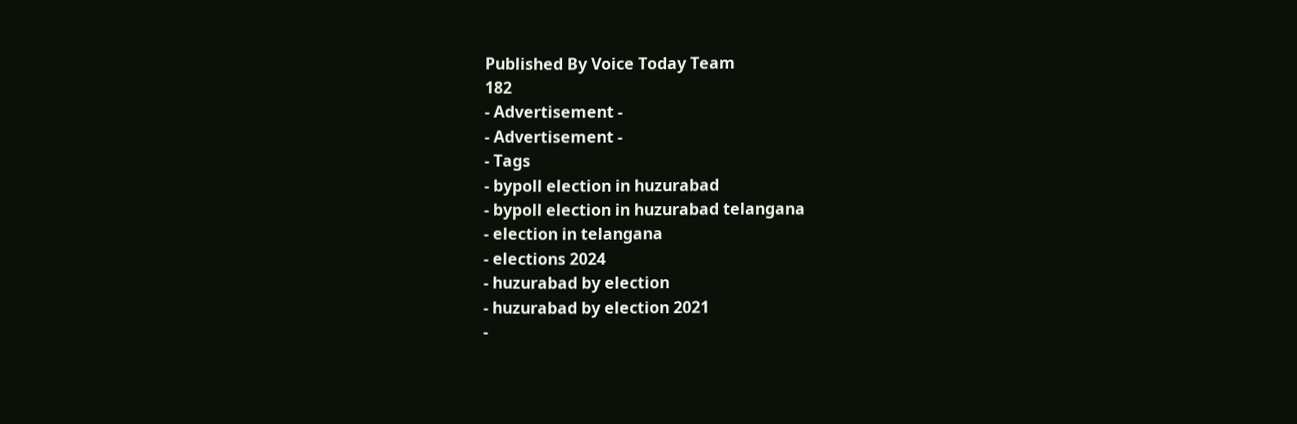Published By Voice Today Team
182
- Advertisement -
- Advertisement -
- Tags
- bypoll election in huzurabad
- bypoll election in huzurabad telangana
- election in telangana
- elections 2024
- huzurabad by election
- huzurabad by election 2021
-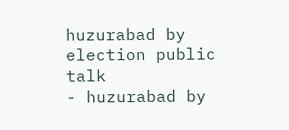huzurabad by election public talk
- huzurabad by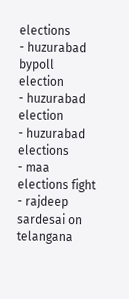elections
- huzurabad bypoll election
- huzurabad election
- huzurabad elections
- maa elections fight
- rajdeep sardesai on telangana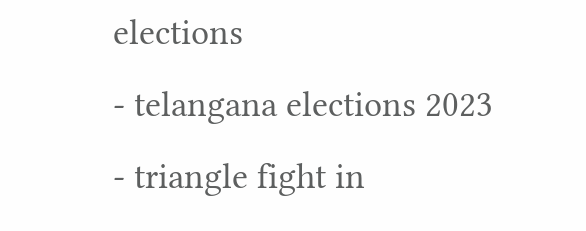elections
- telangana elections 2023
- triangle fight in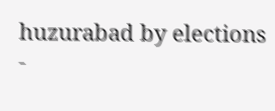huzurabad by elections
-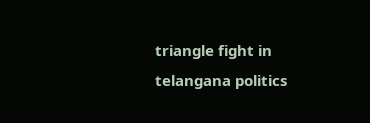triangle fight in telangana politics